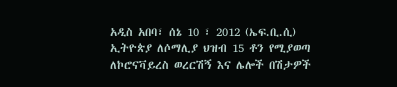አዲስ አበባ፣ ሰኔ 10 ፣ 2012 (ኤፍ.ቢ.ሲ) ኢትዮጵያ ለሶማሊያ ህዝብ 15 ቶን የሚያወጣ ለኮሮናቫይረስ ወረርሽኝ እና ሌሎች በሽታዎች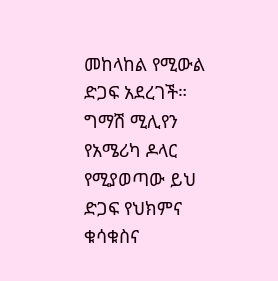መከላከል የሚውል ድጋፍ አደረገች።
ግማሽ ሚሊየን የአሜሪካ ዶላር የሚያወጣው ይህ ድጋፍ የህክምና ቁሳቁስና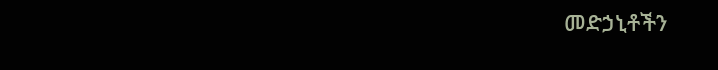መድኃኒቶችን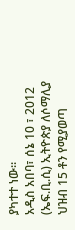ያካተተ ነው።
አዲስ አበባ፣ ሰኔ 10 ፣ 2012 (ኤፍ.ቢ.ሲ) ኢትዮጵያ ለሶማሊያ ህዝብ 15 ቶን የሚያወጣ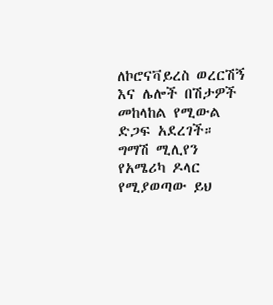ለኮሮናቫይረስ ወረርሽኝ እና ሌሎች በሽታዎች መከላከል የሚውል ድጋፍ አደረገች።
ግማሽ ሚሊየን የአሜሪካ ዶላር የሚያወጣው ይህ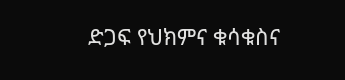ድጋፍ የህክምና ቁሳቁስና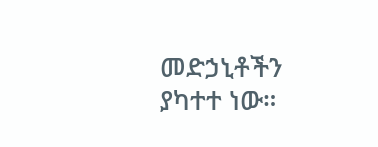መድኃኒቶችን ያካተተ ነው።